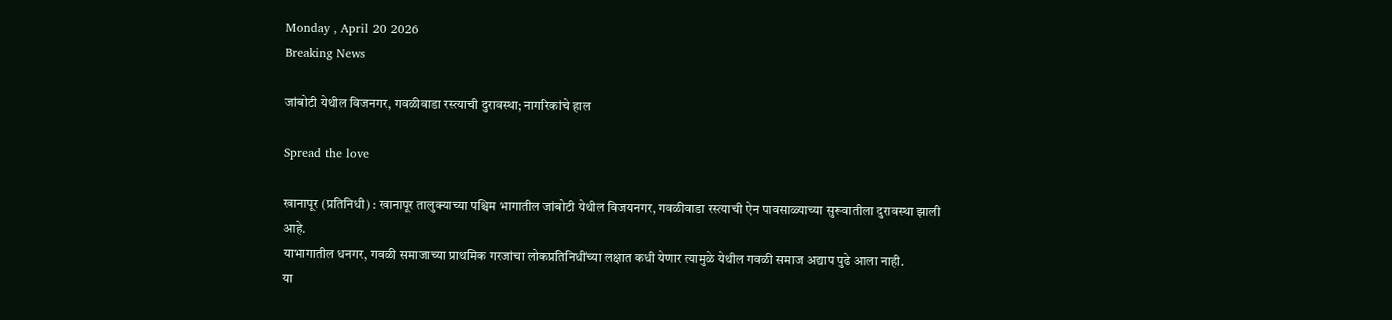Monday , April 20 2026
Breaking News

जांबोटी येथील विजनगर, गवळीवाडा रस्त्याची दुरावस्था; नागरिकांचे हाल

Spread the love

खानापूर (प्रतिनिधी) : खानापूर तालुक्याच्या पश्चिम भागातील जांबोटी येथील विजयनगर, गवळीवाडा रस्त्याची ऐन पावसाळ्याच्या सुरूवातीला दुरावस्था झाली आहे.
याभागातील धनगर, गवळी समाजाच्या प्राथमिक गरजांचा लोकप्रतिनिधींच्या लक्षात कधी येणार त्यामुळे येथील गवळी समाज अद्याप पुढे आला नाही.
या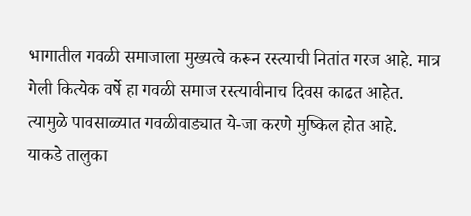भागातील गवळी समाजाला मुख्यत्वे करून रस्त्याची नितांत गरज आहे. मात्र गेली कित्येक वर्षे हा गवळी समाज रस्त्यावीनाच दिवस काढत आहेत. त्यामुळे पावसाळ्यात गवळीवाड्यात ये-जा करणे मुष्किल होत आहे.
याकडे तालुका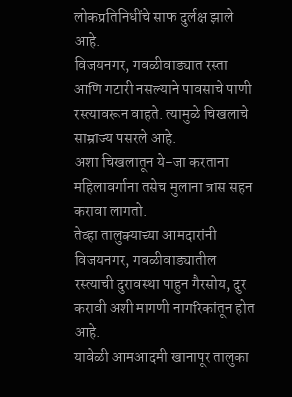लोकप्रतिनिधींचे साफ दुर्लक्ष झाले आहे.
विजयनगर, गवळीवाड्यात रस्ता आणि गटारी नसल्याने पावसाचे पाणी रस्त्यावरून वाहते. त्यामुळे चिखलाचे साम्राज्य पसरले आहे.
अशा चिखलातून ये-जा करताना महिलावर्गाना तसेच मुलाना त्रास सहन करावा लागतो.
तेव्हा तालुक्याच्या आमदारांनी विजयनगर, गवळीवाड्यातील रस्त्याची दुरावस्था पाहुन गैरसोय, दुर करावी अशी मागणी नागरिकांतून होत आहे.
यावेळी आमआदमी खानापूर तालुका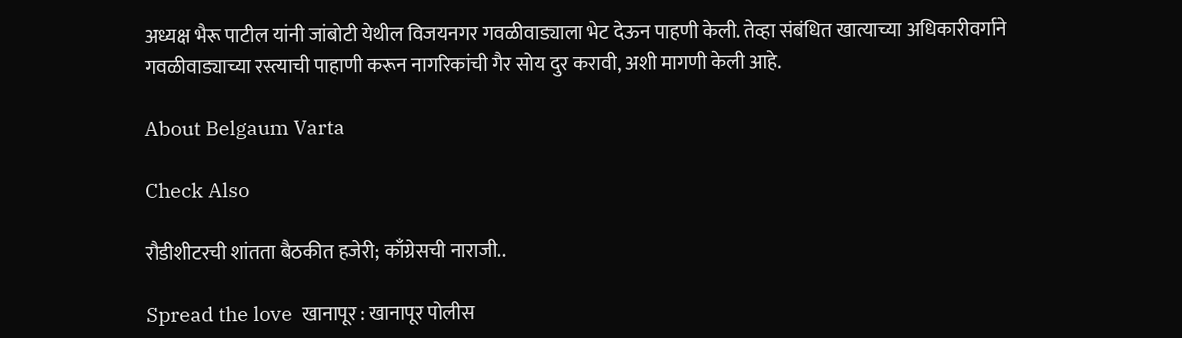अध्यक्ष भैरू पाटील यांनी जांबोटी येथील विजयनगर गवळीवाड्याला भेट देऊन पाहणी केली. तेव्हा संबंधित खात्याच्या अधिकारीवर्गाने गवळीवाड्याच्या रस्त्याची पाहाणी करून नागरिकांची गैर सोय दुर करावी, अशी मागणी केली आहे.

About Belgaum Varta

Check Also

रौडीशीटरची शांतता बैठकीत हजेरी; काँग्रेसची नाराजी..

Spread the love  खानापूर : खानापूर पोलीस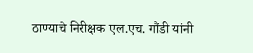ठाण्याचे निरीक्षक एल.एच. गौंडी यांनी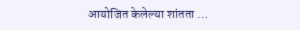आयोजित केलेल्या शांतता …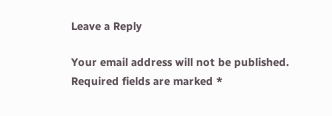Leave a Reply

Your email address will not be published. Required fields are marked *